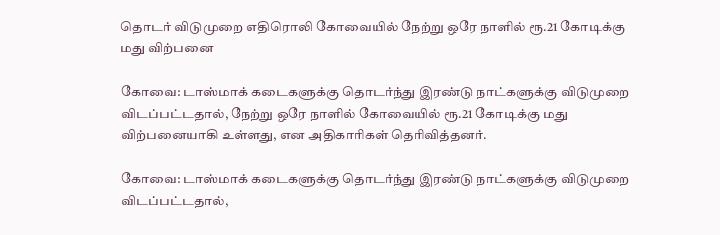தொடர் விடுமுறை எதிரொலி கோவையில் நேற்று ஒரே நாளில் ரூ.21 கோடிக்கு மது விற்பனை

கோவை: டாஸ்மாக் கடைகளுக்கு தொடர்ந்து இரண்டு நாட்களுக்கு விடுமுறை விடப்பட்டதால், நேற்று ஒரே நாளில் கோவையில் ரூ.21 கோடிக்கு மது விற்பனையாகி உள்ளது, என அதிகாரிகள் தெரிவித்தனர்.

கோவை: டாஸ்மாக் கடைகளுக்கு தொடர்ந்து இரண்டு நாட்களுக்கு விடுமுறை விடப்பட்டதால்,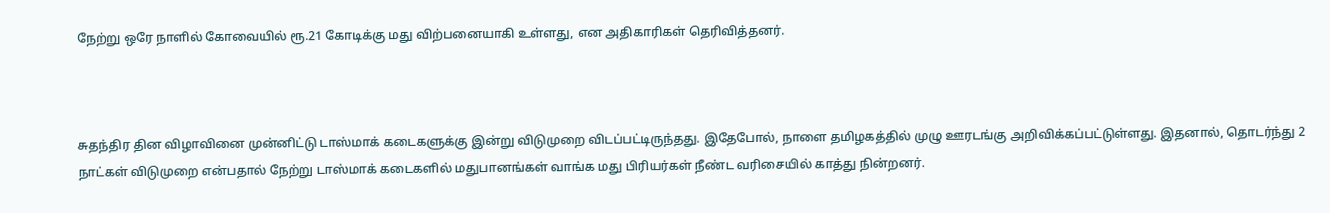நேற்று ஒரே நாளில் கோவையில் ரூ.21 கோடிக்கு மது விற்பனையாகி உள்ளது, என அதிகாரிகள் தெரிவித்தனர்.



சுதந்திர தின விழாவினை முன்னிட்டு டாஸ்மாக் கடைகளுக்கு இன்று விடுமுறை விடப்பட்டிருந்தது. இதேபோல், நாளை தமிழகத்தில் முழு ஊரடங்கு அறிவிக்கப்பட்டுள்ளது. இதனால், தொடர்ந்து 2 நாட்கள் விடுமுறை என்பதால் நேற்று டாஸ்மாக் கடைகளில் மதுபானங்கள் வாங்க மது பிரியர்கள் நீண்ட வரிசையில் காத்து நின்றனர்.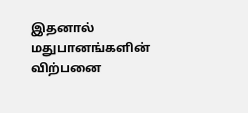இதனால் மதுபானங்களின் விற்பனை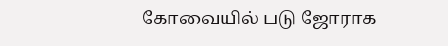கோவையில் படு ஜோராக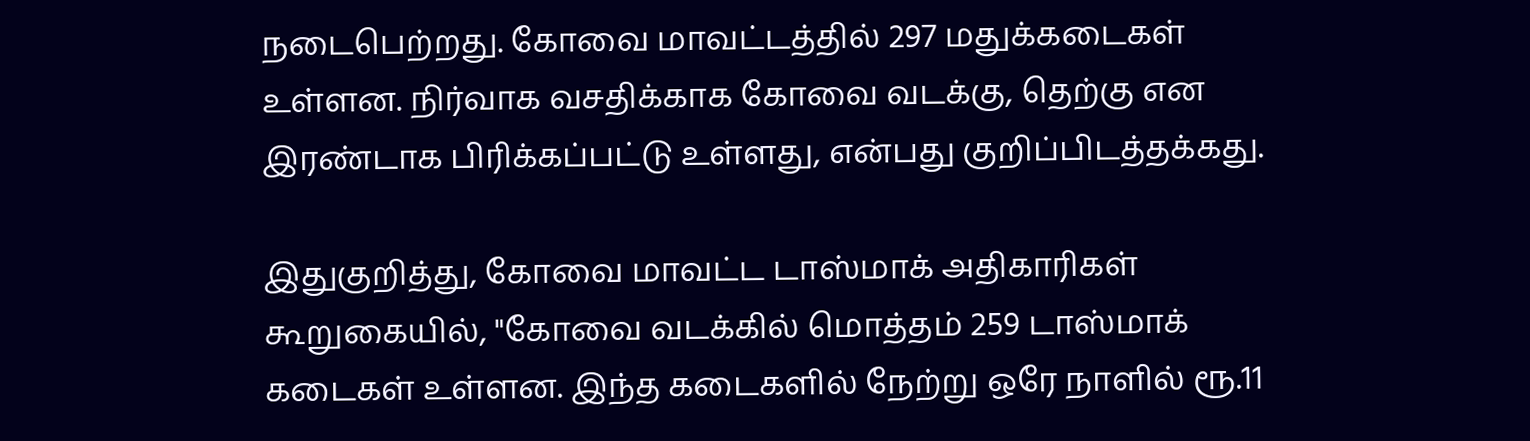நடைபெற்றது. கோவை மாவட்டத்தில் 297 மதுக்கடைகள் உள்ளன. நிர்வாக வசதிக்காக கோவை வடக்கு, தெற்கு என இரண்டாக பிரிக்கப்பட்டு உள்ளது, என்பது குறிப்பிடத்தக்கது.

இதுகுறித்து, கோவை மாவட்ட டாஸ்மாக் அதிகாரிகள் கூறுகையில், "கோவை வடக்கில் மொத்தம் 259 டாஸ்மாக் கடைகள் உள்ளன. இந்த கடைகளில் நேற்று ஒரே நாளில் ரூ.11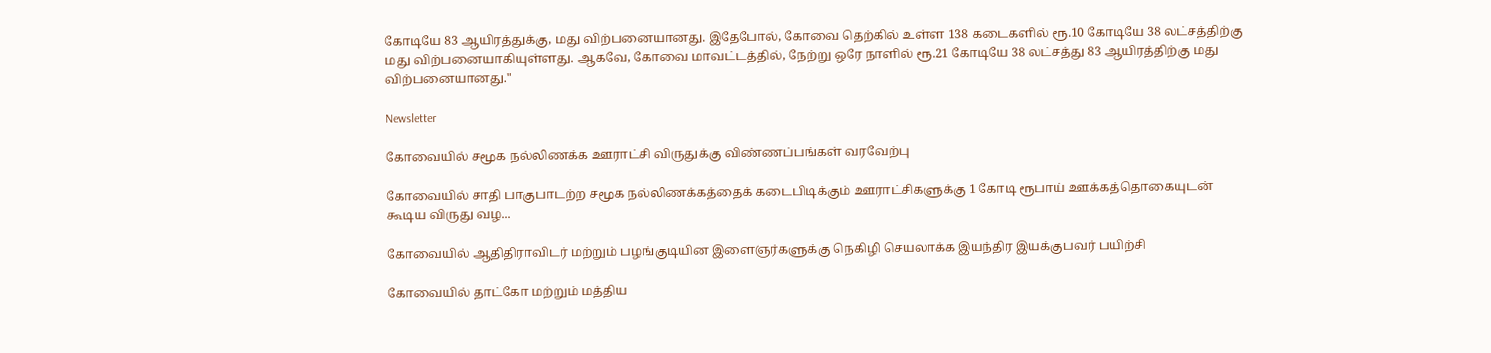கோடியே 83 ஆயிரத்துக்கு, மது விற்பனையானது. இதேபோல், கோவை தெற்கில் உள்ள 138 கடைகளில் ரூ.10 கோடியே 38 லட்சத்திற்கு மது விற்பனையாகியுள்ளது. ஆகவே, கோவை மாவட்டத்தில், நேற்று ஒரே நாளில் ரூ.21 கோடியே 38 லட்சத்து 83 ஆயிரத்திற்கு மது விற்பனையானது."

Newsletter

கோவையில் சமூக நல்லிணக்க ஊராட்சி விருதுக்கு விண்ணப்பங்கள் வரவேற்பு

கோவையில் சாதி பாகுபாடற்ற சமூக நல்லிணக்கத்தைக் கடைபிடிக்கும் ஊராட்சிகளுக்கு 1 கோடி ரூபாய் ஊக்கத்தொகையுடன் கூடிய விருது வழ...

கோவையில் ஆதிதிராவிடர் மற்றும் பழங்குடியின இளைஞர்களுக்கு நெகிழி செயலாக்க இயந்திர இயக்குபவர் பயிற்சி

கோவையில் தாட்கோ மற்றும் மத்திய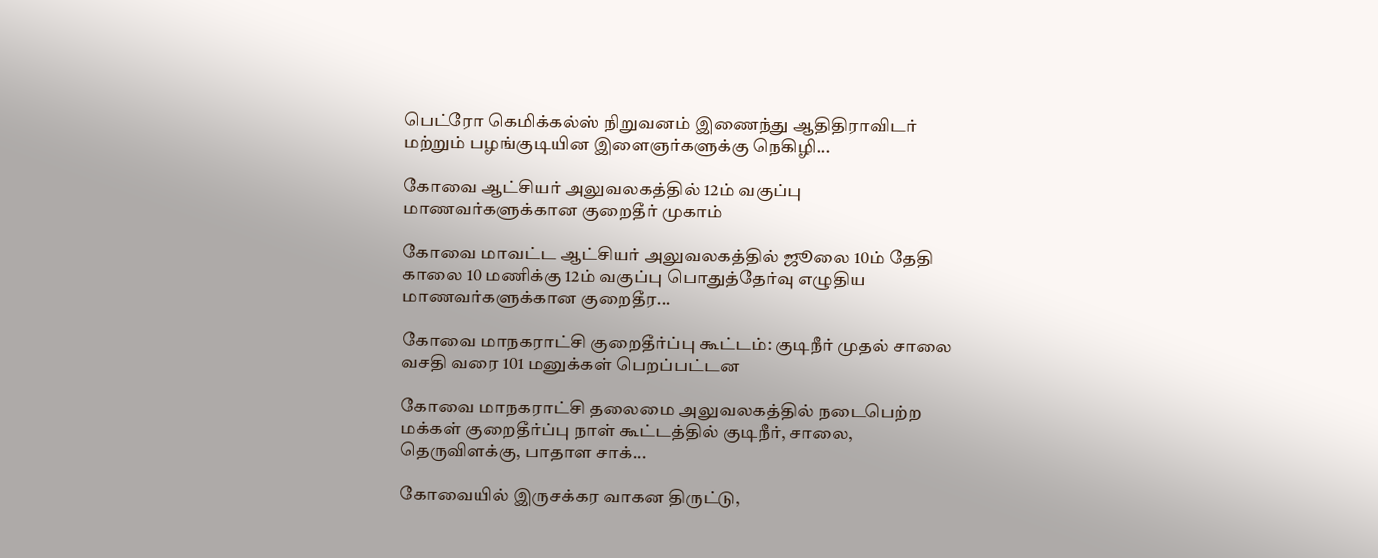பெட்ரோ கெமிக்கல்ஸ் நிறுவனம் இணைந்து ஆதிதிராவிடர் மற்றும் பழங்குடியின இளைஞர்களுக்கு நெகிழி...

கோவை ஆட்சியர் அலுவலகத்தில் 12ம் வகுப்பு மாணவர்களுக்கான குறைதீர் முகாம்

கோவை மாவட்ட ஆட்சியர் அலுவலகத்தில் ஜூலை 10ம் தேதி காலை 10 மணிக்கு 12ம் வகுப்பு பொதுத்தேர்வு எழுதிய மாணவர்களுக்கான குறைதீர...

கோவை மாநகராட்சி குறைதீர்ப்பு கூட்டம்: குடிநீர் முதல் சாலை வசதி வரை 101 மனுக்கள் பெறப்பட்டன

கோவை மாநகராட்சி தலைமை அலுவலகத்தில் நடைபெற்ற மக்கள் குறைதீர்ப்பு நாள் கூட்டத்தில் குடிநீர், சாலை, தெருவிளக்கு, பாதாள சாக்...

கோவையில் இருசக்கர வாகன திருட்டு,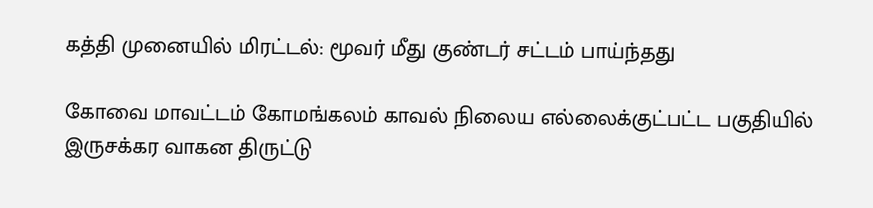கத்தி முனையில் மிரட்டல்: மூவர் மீது குண்டர் சட்டம் பாய்ந்தது

கோவை மாவட்டம் கோமங்கலம் காவல் நிலைய எல்லைக்குட்பட்ட பகுதியில் இருசக்கர வாகன திருட்டு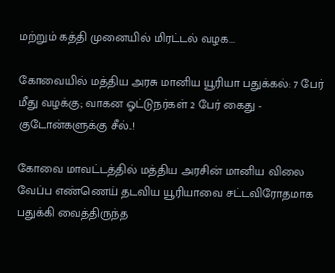மற்றும் கத்தி முனையில் மிரட்டல் வழக...

கோவையில் மத்திய அரசு மானிய யூரியா பதுக்கல்: 7 பேர் மீது வழக்கு; வாகன ஓட்டுநர்கள் 2 பேர் கைது - குடோன்களுக்கு சீல்..!

கோவை மாவட்டத்தில் மத்திய அரசின் மானிய விலை வேப்ப எண்ணெய் தடவிய யூரியாவை சட்டவிரோதமாக பதுக்கி வைத்திருந்த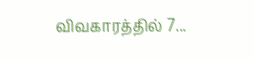விவகாரத்தில் 7...